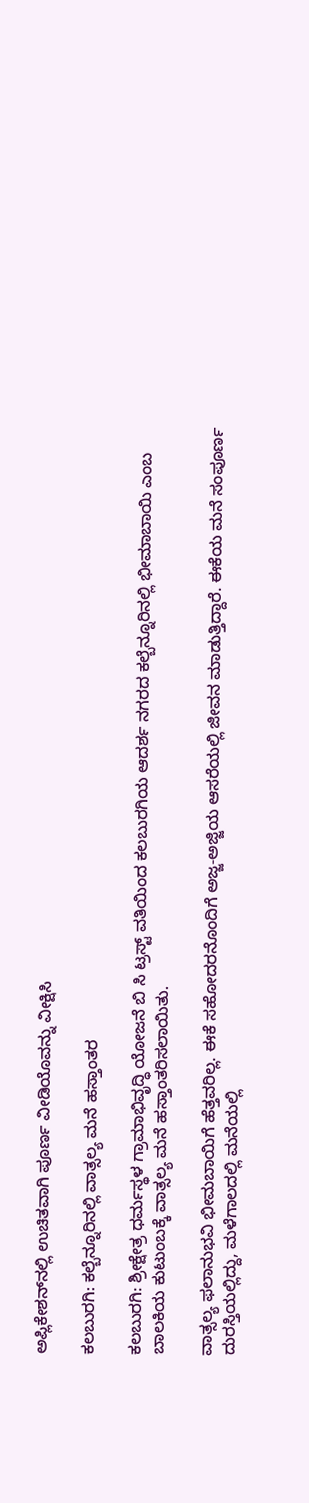ಅಪ್ಲಿಕೇಶನ್‌ನಲ್ಲಿ ಉಚಿತವಾಗಿ ಪೂರ್ಣ ವೀಡಿಯೊವನ್ನು ವೀಕ್ಷಿಸಿ

ಕಲಬುರಗಿ: ಕಲ್ಬೆನ್ನೂರಿನಲ್ಲಿ ವಾತ್ಸಲ್ಯ ಮನೆ ಹಸ್ತಾಂತರ

ಕಲಬುರಗಿ: ಶ್ರೀಕ್ಷೇತ್ರ ಧರ್ಮಸ್ಥಳ ಗ್ರಾಮಾಭಿವೃದ್ಧಿ ಯೋಜನೆ ಬಿ ಸಿ ಟ್ರಸ್ಟ್ ವತಿಯಿಂದ ಕಲಬುರಗಿಯ ಆದರ್ಶ ನಗರದ ಕಲ್ಬೆನ್ನೂರಿನಲ್ಲಿ ಭೀಮಾಬಾಯಿ ಎಂಬ ಬಾಲಕಿಯ ಕುಟುಂಬಕ್ಕೆ ವಾತ್ಸಲ್ಯ ಮನೆ ಹಸ್ತಾಂತರಿಸಲಾಯಿತು.

ವಾತ್ಸಲ್ಯ ಫಲಾನುಭವಿ ಭೀಮಬಾಯಿಗೆ ಹೆತ್ತವರಿಲ್ಲ. ಈಕೆ ಸಹೋದರನೊಂದಿಗೆ ಅಜ್ಜ-ಅಜ್ಜಿಯ ಆಸರೆಯಲ್ಲಿ ಜೀವನ ಮಾಡುತ್ತಿದ್ದಾರೆ‌. ಈಕೆಯ ಮನೆ ಸಂಪೂರ್ಣ ದುರಸ್ತಿಯಲ್ಲಿದ್ದು, ಮಳೆಗಾಲದಲ್ಲಿ ಮನೆಯಲ್ಲಿ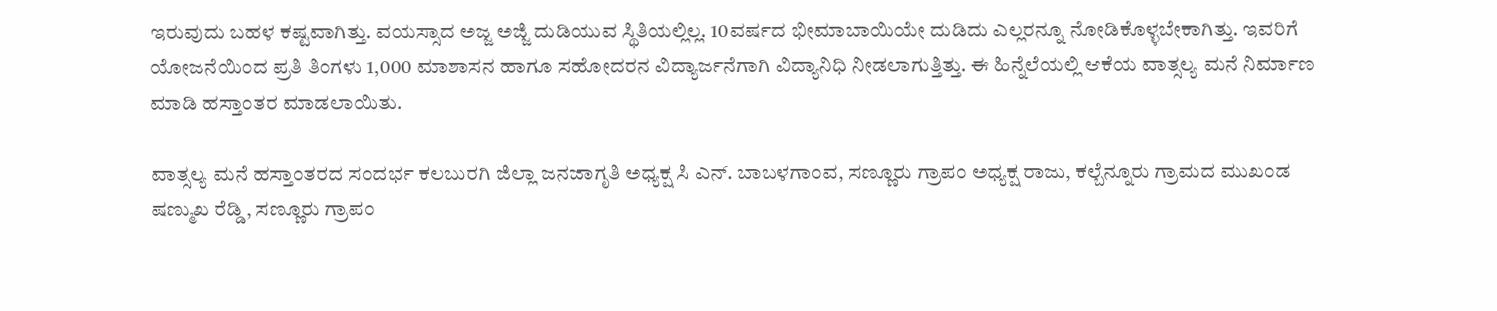ಇರುವುದು ಬಹಳ ಕಷ್ಟವಾಗಿತ್ತು. ವಯಸ್ಸಾದ ಅಜ್ಜ ಅಜ್ಜಿ ದುಡಿಯುವ ಸ್ಥಿತಿಯಲ್ಲಿಲ್ಲ. 10ವರ್ಷದ ಭೀಮಾಬಾಯಿಯೇ ದುಡಿದು ಎಲ್ಲರನ್ನೂ ನೋಡಿಕೊಳ್ಳಬೇಕಾಗಿತ್ತು. ಇವರಿಗೆ ಯೋಜನೆಯಿಂದ ಪ್ರತಿ ತಿಂಗಳು 1,000 ಮಾಶಾಸನ ಹಾಗೂ ಸಹೋದರನ ವಿದ್ಯಾರ್ಜನೆಗಾಗಿ ವಿದ್ಯಾನಿಧಿ ನೀಡಲಾಗುತ್ತಿತ್ತು. ಈ ಹಿನ್ನೆಲೆಯಲ್ಲಿ ಆಕೆಯ ವಾತ್ಸಲ್ಯ ಮನೆ ನಿರ್ಮಾಣ ಮಾಡಿ ಹಸ್ತಾಂತರ ಮಾಡಲಾಯಿತು.

ವಾತ್ಸಲ್ಯ ಮನೆ ಹಸ್ತಾಂತರದ ಸಂದರ್ಭ ಕಲಬುರಗಿ ಜಿಲ್ಲಾ ಜನಜಾಗೃತಿ ಅಧ್ಯಕ್ಷ ಸಿ ಎನ್. ಬಾಬಳಗಾಂವ, ಸಣ್ಣೂರು ಗ್ರಾಪಂ ಅಧ್ಯಕ್ಷ ರಾಜು, ಕಲ್ಬೆನ್ನೂರು ಗ್ರಾಮದ ಮುಖಂಡ ಷಣ್ಮುಖ ರೆಡ್ಡಿ, ಸಣ್ಣೂರು ಗ್ರಾಪಂ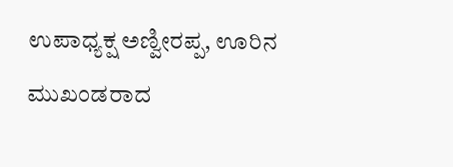ಉಪಾಧ್ಯಕ್ಷ ಅಣ್ವೀರಪ್ಪ, ಊರಿನ ಮುಖಂಡರಾದ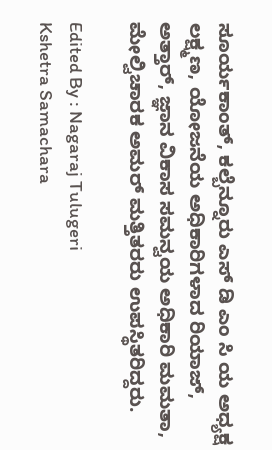ಸೂರ್ಯಕಾಂತ್, ಕಲ್ಬೆನ್ನೂರು ಎಸ್ ಡಿ ಎಂ ಸಿ ಯ ಅಧ್ಯಕ್ಷ ಲಕ್ಷ್ಮಣ, ಯೋಜನೆಯ ಅಧಿಕಾರಿಗಳಾದ ರಿಯಾಜ್, ಅತ್ತಾರ್, ಜ್ಞಾನ ವಿಕಾಸ ಸಮನ್ವಯ ಅಧಿಕಾರಿ ಮಮತಾ, ಮೇಲ್ವಿಚಾರಕ ಅಮರ್ ಮತ್ತಿತರರು ಉಪಸ್ಥಿತರಿದ್ದರು.

Edited By : Nagaraj Tulugeri
Kshetra Samachara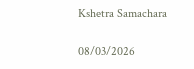Kshetra Samachara

08/03/2026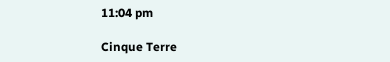11:04 pm

Cinque Terre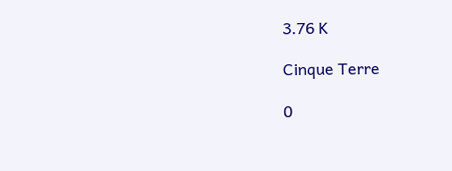3.76 K

Cinque Terre

0